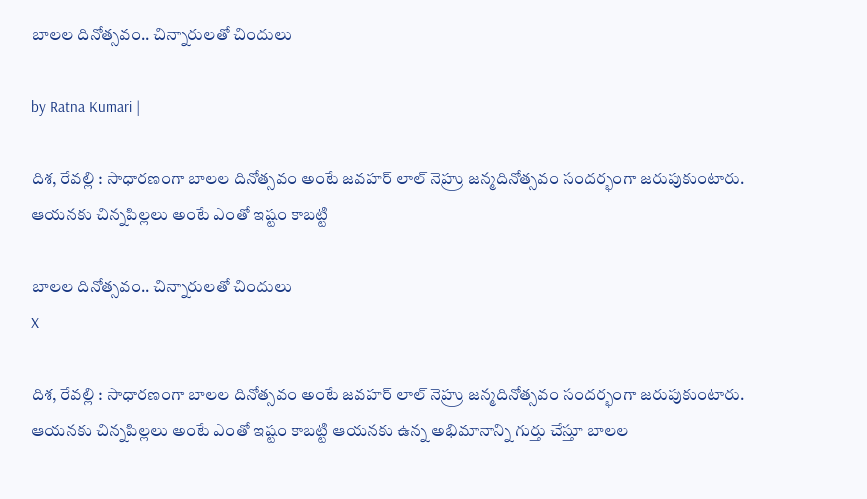బాల‌ల దినోత్స‌వం.. చిన్నారుల‌తో చిందులు

by Ratna Kumari |

దిశ‌, రేవ‌ల్లి : సాధార‌ణంగా బాల‌ల దినోత్స‌వం అంటే జ‌వ‌హ‌ర్ లాల్ నెహ్రు జ‌న్మ‌దినోత్స‌వం సంద‌ర్భంగా జ‌రుపుకుంటారు. ఆయ‌న‌కు చిన్న‌పిల్ల‌లు అంటే ఎంతో ఇష్టం కాబ‌ట్టి

బాల‌ల దినోత్స‌వం.. చిన్నారుల‌తో చిందులు
X

దిశ‌, రేవ‌ల్లి : సాధార‌ణంగా బాల‌ల దినోత్స‌వం అంటే జ‌వ‌హ‌ర్ లాల్ నెహ్రు జ‌న్మ‌దినోత్స‌వం సంద‌ర్భంగా జ‌రుపుకుంటారు. ఆయ‌న‌కు చిన్న‌పిల్ల‌లు అంటే ఎంతో ఇష్టం కాబ‌ట్టి ఆయ‌న‌కు ఉన్న అభిమానాన్ని గుర్తు చేస్తూ బాల‌ల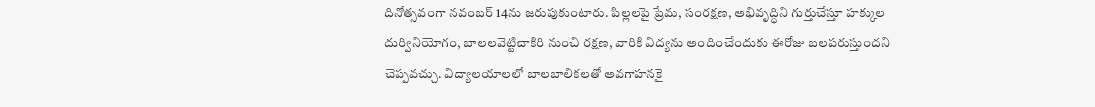దినోత్స‌వంగా న‌వంబ‌ర్ 14ను జ‌రుపుకుంటారు. పిల్లలపై ప్రేమ, సంరక్షణ, అభివృద్ధిని గుర్తుచేస్తూ హక్కుల దుర్వినియోగం, బాలలవెట్టిచాకిరి నుంచి రక్షణ, వారికి విద్యను అందించేందుకు ఈరోజు బ‌ల‌ప‌రుస్తుంద‌ని చెప్ప‌వ‌చ్చు. విద్యాలయాలలో బాలబాలికలతో అవగాహనకై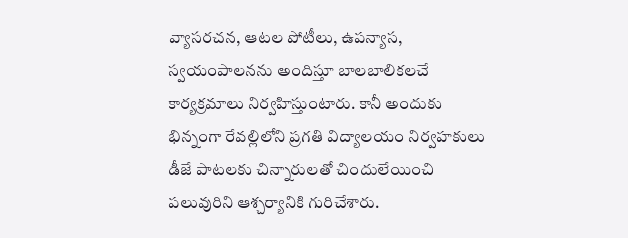వ్యాసరచన, ఆటల పోటీలు, ఉపన్యాస, స్వయంపాలనను అందిస్తూ బాలబాలికలచే కార్యక్రమాలు నిర్వహిస్తుంటారు. కానీ అందుకు భిన్నంగా రేవల్లిలోని ప్రగతి విద్యాలయం నిర్వహకులు డీజే పాటలకు చిన్నారులతో చిందులేయించి పలువురిని ఆశ్చర్యానికి గురిచేశారు.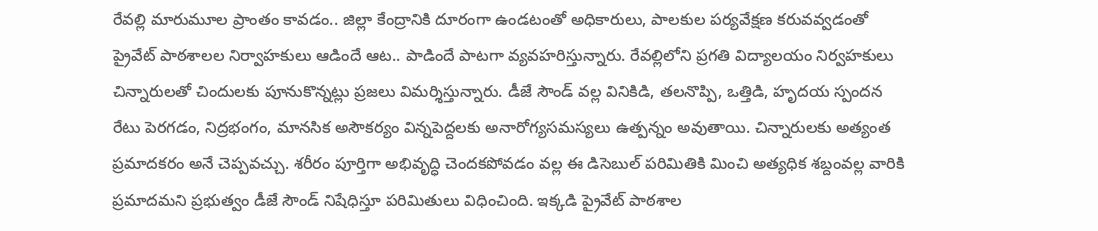రేవ‌ల్లి మారుమూల ప్రాంతం కావడం.. జిల్లా కేంద్రానికి దూరంగా ఉండ‌టంతో అధికారులు, పాలకుల పర్యవేక్షణ కరువవ్వ‌డంతో ప్రైవేట్ పాఠ‌శాల‌ల నిర్వాహకులు ఆడిందే ఆట‌.. పాడిందే పాట‌గా వ్య‌వ‌హ‌రిస్తున్నారు. రేవల్లిలోని ప్రగతి విద్యాలయం నిర్వహకులు చిన్నారులతో చిందులకు పూనుకొన్నట్లు ప్రజలు విమర్శిస్తున్నారు. డీజే సౌండ్ వల్ల వినికిడి, తలనొప్పి, ఒత్తిడి, హృదయ స్పందన రేటు పెరగడం, నిద్రభంగం, మానసిక అసౌకర్యం విన్నపెద్దలకు అనారోగ్యసమస్యలు ఉత్పన్నం అవుతాయి. చిన్నారులకు అత్యంత ప్రమాదకరం అనే చెప్ప‌వ‌చ్చు. శరీరం పూర్తిగా అభివృద్ధి చెందకపోవడం వల్ల ఈ డిసెబుల్ పరిమితికి మించి అత్యధిక శబ్దంవల్ల వారికి ప్రమాదమని ప్రభుత్వం డీజే సౌండ్ నిషేధిస్తూ పరిమితులు విధించింది. ఇక్కడి ప్రైవేట్ పాఠశాల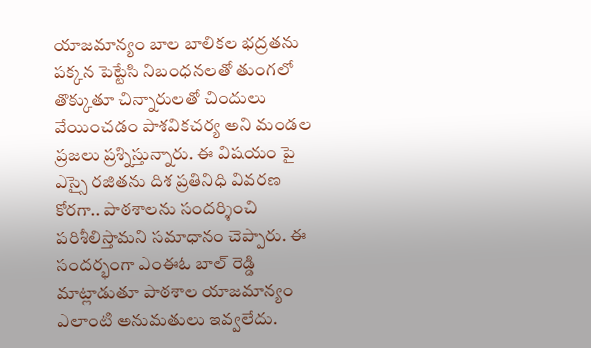యాజమాన్యం బాల బాలికల భద్రతను పక్కన పెట్టేసి నిబంధనలతో తుంగలో తొక్కుతూ చిన్నారులతో చిందులు వేయించడం పాశవికచర్య అని మండల ప్రజలు ప్రశ్నిస్తున్నారు. ఈ విష‌యం పై ఎస్సై ర‌జిత‌ను దిశ ప్ర‌తినిధి వివ‌ర‌ణ కోర‌గా.. పాఠ‌శాల‌ను సంద‌ర్శించి ప‌రిశీలిస్తామ‌ని స‌మాధానం చెప్పారు. ఈ సంద‌ర్భంగా ఎంఈఓ బాల్ రెడ్డి మాట్లాడుతూ పాఠశాల యాజమాన్యం ఎలాంటి అనుమతులు ఇవ్వ‌లేదు.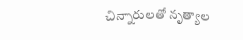చిన్నారులతో నృత్యాల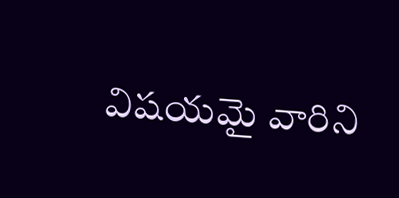విషయమై వారిని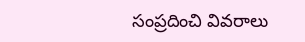సంప్రదించి వివరాలు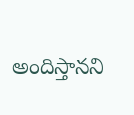అందిస్తానని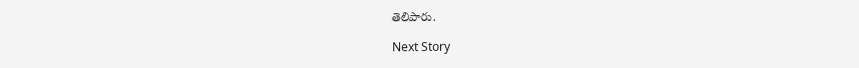తెలిపారు.

Next Story